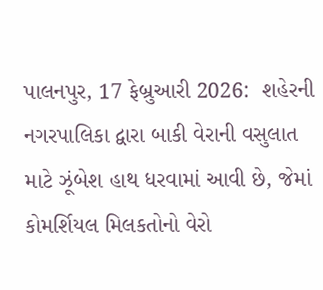પાલનપુર, 17 ફેબ્રુઆરી 2026:  શહેરની નગરપાલિકા દ્વારા બાકી વેરાની વસુલાત માટે ઝૂંબેશ હાથ ધરવામાં આવી છે, જેમાં કોમર્શિયલ મિલકતોનો વેરો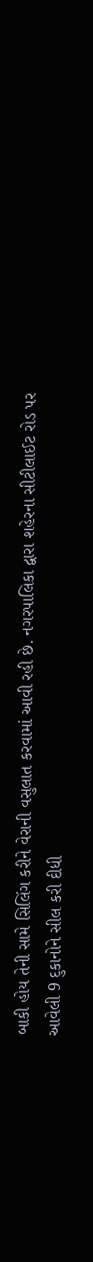બાકી હોય તેની સામે સિલિંગ કરીને વેરાની વસુલાત કરવામાં આવી રહી છે. નગરપાલિકા દ્વારા શહેરના સીટીલાઈટ રોડ પર આવેલી 9 દુકાનોને સીલ કરી દીધી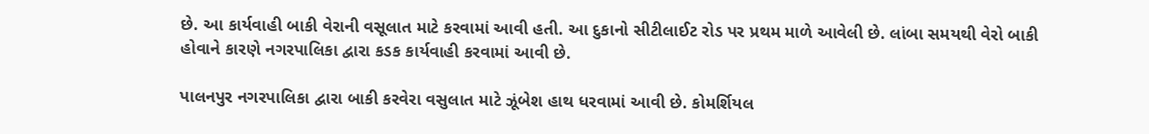છે. આ કાર્યવાહી બાકી વેરાની વસૂલાત માટે કરવામાં આવી હતી. આ દુકાનો સીટીલાઈટ રોડ પર પ્રથમ માળે આવેલી છે. લાંબા સમયથી વેરો બાકી હોવાને કારણે નગરપાલિકા દ્વારા કડક કાર્યવાહી કરવામાં આવી છે.

પાલનપુર નગરપાલિકા દ્વારા બાકી કરવેરા વસુલાત માટે ઝૂંબેશ હાથ ધરવામાં આવી છે. કોમર્શિયલ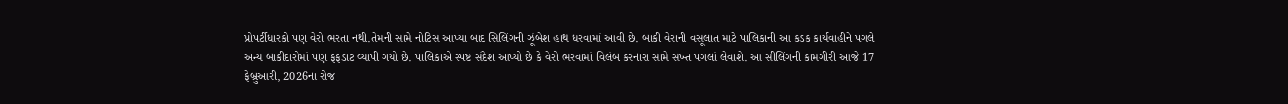પ્રોપર્ટીધારકો પણ વેરો ભરતા નથી.તેમની સામે નોટિસ આપ્યા બાદ સિલિંગની ઝૂંબેશ હાથ ધરવામાં આવી છે. બાકી વેરાની વસૂલાત માટે પાલિકાની આ કડક કાર્યવાહીને પગલે અન્ય બાકીદારોમાં પણ ફફડાટ વ્યાપી ગયો છે. પાલિકાએ સ્પષ્ટ સંદેશ આપ્યો છે કે વેરો ભરવામાં વિલંબ કરનારા સામે સખ્ત પગલાં લેવાશે. આ સીલિંગની કામગીરી આજે 17 ફેબ્રુઆરી, 2026ના રોજ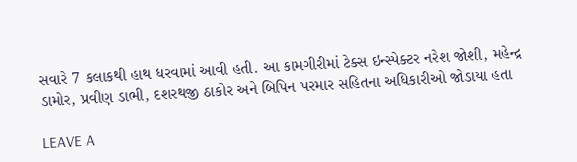સવારે 7 કલાકથી હાથ ધરવામાં આવી હતી. આ કામગીરીમાં ટેક્સ ઇન્સ્પેક્ટર નરેશ જોશી, મહેન્દ્ર ડામોર, પ્રવીણ ડાભી, દશરથજી ઠાકોર અને બિપિન પરમાર સહિતના અધિકારીઓ જોડાયા હતા

LEAVE A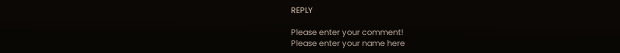REPLY

Please enter your comment!
Please enter your name here